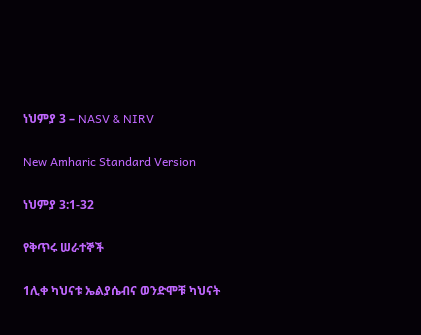ነህምያ 3 – NASV & NIRV

New Amharic Standard Version

ነህምያ 3:1-32

የቅጥሩ ሠራተኞች

1ሊቀ ካህናቱ ኤልያሴብና ወንድሞቹ ካህናት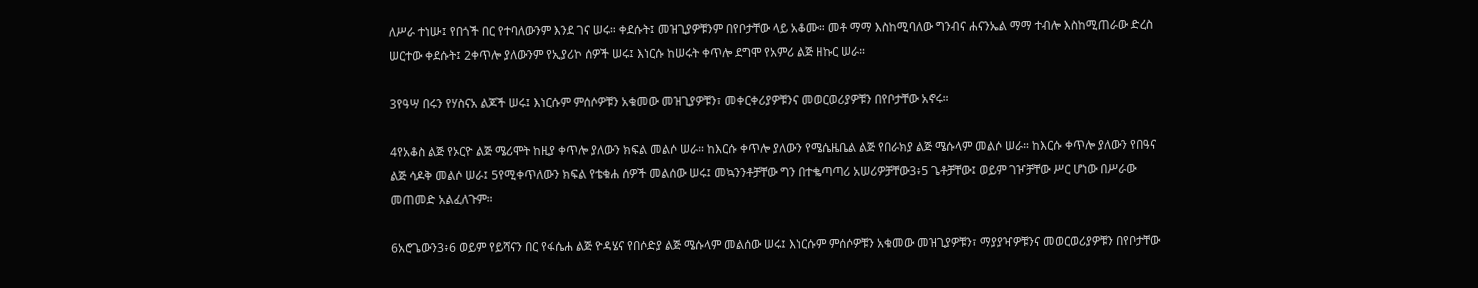ለሥራ ተነሡ፤ የበጎች በር የተባለውንም እንደ ገና ሠሩ። ቀደሱት፤ መዝጊያዎቹንም በየቦታቸው ላይ አቆሙ። መቶ ማማ እስከሚባለው ግንብና ሐናንኤል ማማ ተብሎ እስከሚጠራው ድረስ ሠርተው ቀደሱት፤ 2ቀጥሎ ያለውንም የኢያሪኮ ሰዎች ሠሩ፤ እነርሱ ከሠሩት ቀጥሎ ደግሞ የአምሪ ልጅ ዘኩር ሠራ።

3የዓሣ በሩን የሃስናአ ልጆች ሠሩ፤ እነርሱም ምሰሶዎቹን አቁመው መዝጊያዎቹን፣ መቀርቀሪያዎቹንና መወርወሪያዎቹን በየቦታቸው አኖሩ።

4የአቆስ ልጅ የኦርዮ ልጅ ሜሪሞት ከዚያ ቀጥሎ ያለውን ክፍል መልሶ ሠራ። ከእርሱ ቀጥሎ ያለውን የሜሴዜቤል ልጅ የበራክያ ልጅ ሜሱላም መልሶ ሠራ። ከእርሱ ቀጥሎ ያለውን የበዓና ልጅ ሳዶቅ መልሶ ሠራ፤ 5የሚቀጥለውን ክፍል የቴቁሐ ሰዎች መልሰው ሠሩ፤ መኳንንቶቻቸው ግን በተቈጣጣሪ አሠሪዎቻቸው3፥5 ጌቶቻቸው፤ ወይም ገዦቻቸው ሥር ሆነው በሥራው መጠመድ አልፈለጉም።

6አሮጌውን3፥6 ወይም የይሻናን በር የፋሴሐ ልጅ ዮዳሄና የበሶድያ ልጅ ሜሱላም መልሰው ሠሩ፤ እነርሱም ምሰሶዎቹን አቁመው መዝጊያዎቹን፣ ማያያዣዎቹንና መወርወሪያዎቹን በየቦታቸው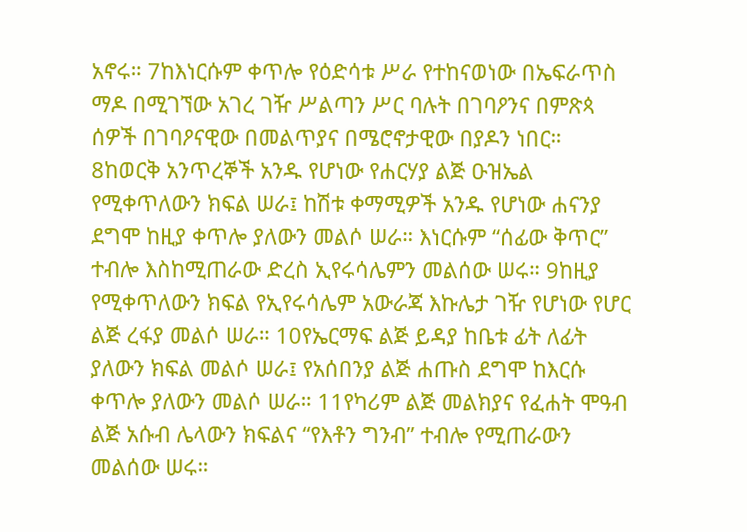አኖሩ። 7ከእነርሱም ቀጥሎ የዕድሳቱ ሥራ የተከናወነው በኤፍራጥስ ማዶ በሚገኘው አገረ ገዥ ሥልጣን ሥር ባሉት በገባዖንና በምጽጳ ሰዎች በገባዖናዊው በመልጥያና በሜሮኖታዊው በያዶን ነበር። 8ከወርቅ አንጥረኞች አንዱ የሆነው የሐርሃያ ልጅ ዑዝኤል የሚቀጥለውን ክፍል ሠራ፤ ከሽቱ ቀማሚዎች አንዱ የሆነው ሐናንያ ደግሞ ከዚያ ቀጥሎ ያለውን መልሶ ሠራ። እነርሱም “ሰፊው ቅጥር” ተብሎ እስከሚጠራው ድረስ ኢየሩሳሌምን መልሰው ሠሩ። 9ከዚያ የሚቀጥለውን ክፍል የኢየሩሳሌም አውራጃ እኩሌታ ገዥ የሆነው የሆር ልጅ ረፋያ መልሶ ሠራ። 10የኤርማፍ ልጅ ይዳያ ከቤቱ ፊት ለፊት ያለውን ክፍል መልሶ ሠራ፤ የአሰበንያ ልጅ ሐጡስ ደግሞ ከእርሱ ቀጥሎ ያለውን መልሶ ሠራ። 11የካሪም ልጅ መልክያና የፈሐት ሞዓብ ልጅ አሱብ ሌላውን ክፍልና “የእቶን ግንብ” ተብሎ የሚጠራውን መልሰው ሠሩ።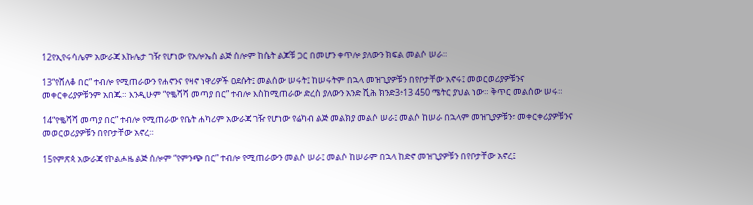12የኢየሩሳሌም አውራጃ እኩሌታ ገዥ የሆነው የአሎኤስ ልጅ ሰሎም ከሴት ልጆቹ ጋር በመሆን ቀጥሎ ያለውን ክፍል መልሶ ሠራ።

13“የሸለቆ በር” ተብሎ የሚጠራውን የሐኖንና የዛኖ ነዋሪዎች ዐደሱት፤ መልሰው ሠሩት፤ ከሠሩትም በኋላ መዝጊያዎቹን በየቦታቸው አኖሩ፤ መወርወሪያዎቹንና መቀርቀሪያዎቹንም አበጁ። እንዲሁም “የቈሻሻ መጣያ በር” ተብሎ እስከሚጠራው ድረስ ያለውን አንድ ሺሕ ክንድ3፥13 450 ሜትር ያህል ነው። ቅጥር መልሰው ሠሩ።

14“የቈሻሻ መጣያ በር” ተብሎ የሚጠራው የቤት ሐካሪም አውራጃ ገዥ የሆነው የሬካብ ልጅ መልክያ መልሶ ሠራ፤ መልሶ ከሠራ በኋላም መዝጊያዎቹን፣ መቀርቀሪያዎቹንና መወርወሪያዎቹን በየቦታቸው አኖረ።

15የምጽጳ አውራጃ የኮልሖዜ ልጅ ሰሎም “የምንጭ በር” ተብሎ የሚጠራውን መልሶ ሠራ፤ መልሶ ከሠራም በኋላ ከድኖ መዝጊያዎቹን በየቦታቸው አኖረ፤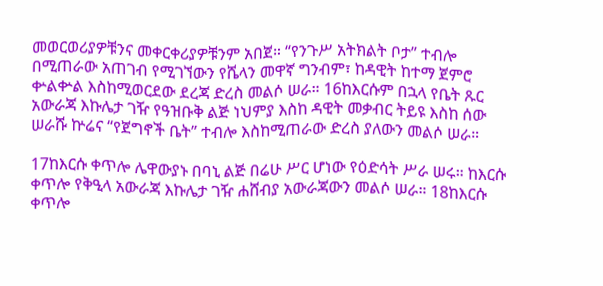መወርወሪያዎቹንና መቀርቀሪያዎቹንም አበጀ። “የንጉሥ አትክልት ቦታ” ተብሎ በሚጠራው አጠገብ የሚገኘውን የሼላን መዋኛ ግንብም፣ ከዳዊት ከተማ ጀምሮ ቍልቍል እስከሚወርደው ደረጃ ድረስ መልሶ ሠራ። 16ከእርሱም በኋላ የቤት ጹር አውራጃ እኩሌታ ገዥ የዓዝቡቅ ልጅ ነህምያ እስከ ዳዊት መቃብር ትይዩ እስከ ሰው ሠራሹ ኵሬና “የጀግኖች ቤት” ተብሎ እስከሚጠራው ድረስ ያለውን መልሶ ሠራ።

17ከእርሱ ቀጥሎ ሌዋውያኑ በባኒ ልጅ በሬሁ ሥር ሆነው የዕድሳት ሥራ ሠሩ። ከእርሱ ቀጥሎ የቅዒላ አውራጃ እኩሌታ ገዥ ሐሸብያ አውራጃውን መልሶ ሠራ። 18ከእርሱ ቀጥሎ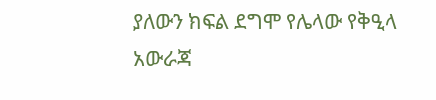ያለውን ክፍል ደግሞ የሌላው የቅዒላ አውራጃ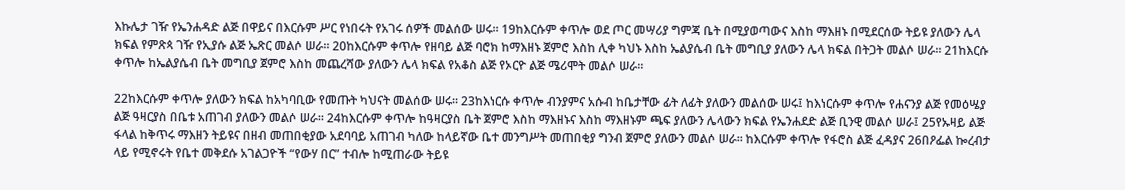እኩሌታ ገዥ የኤንሐዳድ ልጅ በዋይና በእርሱም ሥር የነበሩት የአገሩ ሰዎች መልሰው ሠሩ። 19ከእርሱም ቀጥሎ ወደ ጦር መሣሪያ ግምጃ ቤት በሚያወጣውና እስከ ማእዘኑ በሚደርሰው ትይዩ ያለውን ሌላ ክፍል የምጽጳ ገዥ የኢያሱ ልጅ ኤጽር መልሶ ሠራ። 20ከእርሱም ቀጥሎ የዘባይ ልጅ ባሮክ ከማእዘኑ ጀምሮ እስከ ሊቀ ካህኑ እስከ ኤልያሴብ ቤት መግቢያ ያለውን ሌላ ክፍል በትጋት መልሶ ሠራ። 21ከእርሱ ቀጥሎ ከኤልያሴብ ቤት መግቢያ ጀምሮ እስከ መጨረሻው ያለውን ሌላ ክፍል የአቆስ ልጅ የኦርዮ ልጅ ሜሪሞት መልሶ ሠራ።

22ከእርሱም ቀጥሎ ያለውን ክፍል ከአካባቢው የመጡት ካህናት መልሰው ሠሩ። 23ከእነርሱ ቀጥሎ ብንያምና አሱብ ከቤታቸው ፊት ለፊት ያለውን መልሰው ሠሩ፤ ከእነርሱም ቀጥሎ የሐናንያ ልጅ የመዕሤያ ልጅ ዓዛርያስ በቤቱ አጠገብ ያለውን መልሶ ሠራ። 24ከእርሱም ቀጥሎ ከዓዛርያስ ቤት ጀምሮ እስከ ማእዘኑና እስከ ማእዘኑም ጫፍ ያለውን ሌላውን ክፍል የኤንሐደድ ልጅ ቢንዊ መልሶ ሠራ፤ 25የኡዛይ ልጅ ፋላል ከቅጥሩ ማእዘን ትይዩና በዘብ መጠበቂያው አደባባይ አጠገብ ካለው ከላይኛው ቤተ መንግሥት መጠበቂያ ግንብ ጀምሮ ያለውን መልሶ ሠራ። ከእርሱም ቀጥሎ የፋሮስ ልጅ ፈዳያና 26በዖፌል ኰረብታ ላይ የሚኖሩት የቤተ መቅደሱ አገልጋዮች “የውሃ በር” ተብሎ ከሚጠራው ትይዩ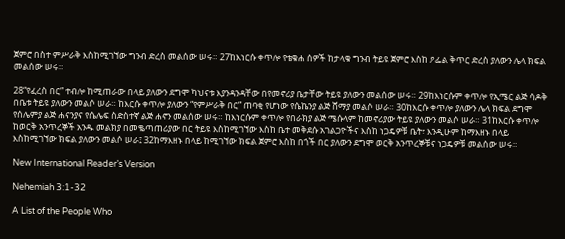ጀምሮ በስተ ምሥራቅ እስከሚገኘው ግንብ ድረስ መልሰው ሠሩ። 27ከእነርሱ ቀጥሎ የቴቁሐ ሰዎች ከታላቁ ግንብ ትይዩ ጀምሮ እስከ ዖፌል ቅጥር ድረስ ያለውን ሌላ ክፍል መልሰው ሠሩ።

28“የፈረስ በር” ተብሎ ከሚጠራው በላይ ያለውን ደግሞ ካህናቱ እያንዳንዳቸው በየመኖሪያ ቤታቸው ትይዩ ያለውን መልሰው ሠሩ። 29ከእነርሱም ቀጥሎ የኢሜር ልጅ ሳዶቅ በቤቱ ትይዩ ያለውን መልሶ ሠራ። ከእርሱ ቀጥሎ ያለውን “የምሥራቅ በር” ጠባቂ የሆነው የሴኬንያ ልጅ ሸማያ መልሶ ሠራ። 30ከእርሱ ቀጥሎ ያለውን ሌላ ክፍል ደግሞ የሰሌምያ ልጅ ሐናንያና የሴሌፍ ስድስተኛ ልጅ ሐኖን መልሰው ሠሩ። ከእነርሱም ቀጥሎ የበራክያ ልጅ ሜሱላም ከመኖሪያው ትይዩ ያለውን መልሶ ሠራ። 31ከእርሱ ቀጥሎ ከወርቅ አንጥረኞች አንዱ መልክያ በመቈጣጠሪያው በር ትይዩ እስከሚገኘው እስከ ቤተ መቅደሱ አገልጋዮችና እስከ ነጋዴዎቹ ቤት፣ እንዲሁም ከማእዘኑ በላይ እስከሚገኘው ክፍል ያለውን መልሶ ሠራ፤ 32ከማእዘኑ በላይ ከሚገኘው ክፍል ጀምሮ እስከ በጎች በር ያለውን ደግሞ ወርቅ አንጥረኞቹና ነጋዴዎቹ መልሰው ሠሩ።

New International Reader’s Version

Nehemiah 3:1-32

A List of the People Who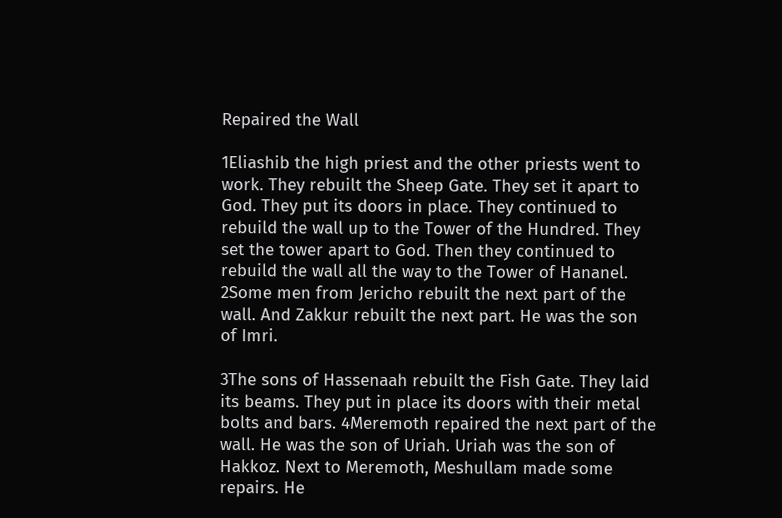Repaired the Wall

1Eliashib the high priest and the other priests went to work. They rebuilt the Sheep Gate. They set it apart to God. They put its doors in place. They continued to rebuild the wall up to the Tower of the Hundred. They set the tower apart to God. Then they continued to rebuild the wall all the way to the Tower of Hananel. 2Some men from Jericho rebuilt the next part of the wall. And Zakkur rebuilt the next part. He was the son of Imri.

3The sons of Hassenaah rebuilt the Fish Gate. They laid its beams. They put in place its doors with their metal bolts and bars. 4Meremoth repaired the next part of the wall. He was the son of Uriah. Uriah was the son of Hakkoz. Next to Meremoth, Meshullam made some repairs. He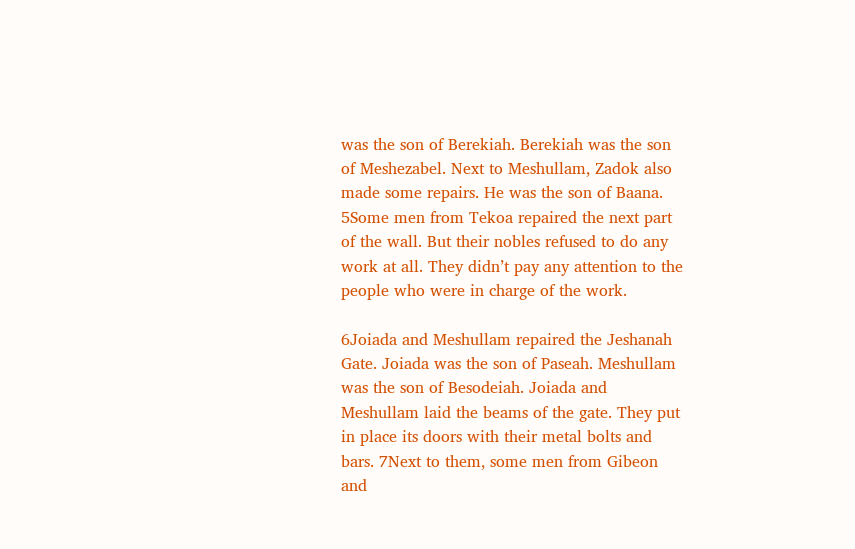was the son of Berekiah. Berekiah was the son of Meshezabel. Next to Meshullam, Zadok also made some repairs. He was the son of Baana. 5Some men from Tekoa repaired the next part of the wall. But their nobles refused to do any work at all. They didn’t pay any attention to the people who were in charge of the work.

6Joiada and Meshullam repaired the Jeshanah Gate. Joiada was the son of Paseah. Meshullam was the son of Besodeiah. Joiada and Meshullam laid the beams of the gate. They put in place its doors with their metal bolts and bars. 7Next to them, some men from Gibeon and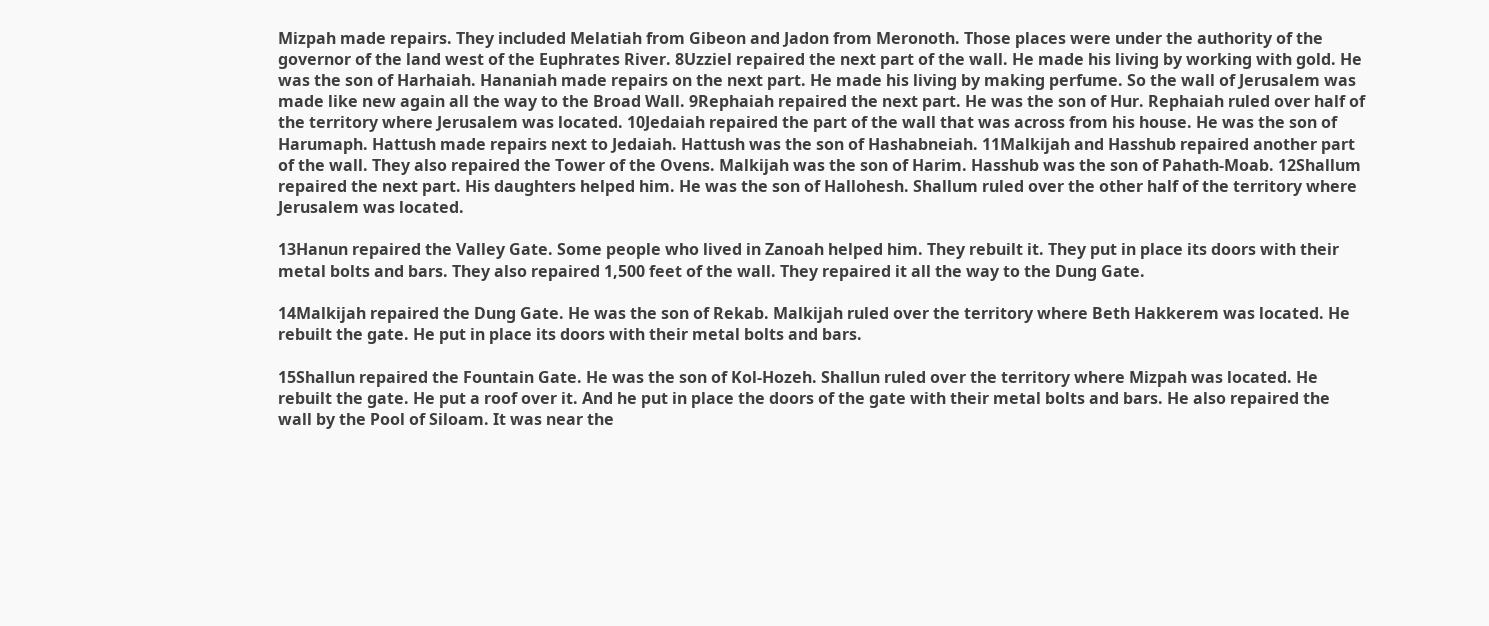Mizpah made repairs. They included Melatiah from Gibeon and Jadon from Meronoth. Those places were under the authority of the governor of the land west of the Euphrates River. 8Uzziel repaired the next part of the wall. He made his living by working with gold. He was the son of Harhaiah. Hananiah made repairs on the next part. He made his living by making perfume. So the wall of Jerusalem was made like new again all the way to the Broad Wall. 9Rephaiah repaired the next part. He was the son of Hur. Rephaiah ruled over half of the territory where Jerusalem was located. 10Jedaiah repaired the part of the wall that was across from his house. He was the son of Harumaph. Hattush made repairs next to Jedaiah. Hattush was the son of Hashabneiah. 11Malkijah and Hasshub repaired another part of the wall. They also repaired the Tower of the Ovens. Malkijah was the son of Harim. Hasshub was the son of Pahath-Moab. 12Shallum repaired the next part. His daughters helped him. He was the son of Hallohesh. Shallum ruled over the other half of the territory where Jerusalem was located.

13Hanun repaired the Valley Gate. Some people who lived in Zanoah helped him. They rebuilt it. They put in place its doors with their metal bolts and bars. They also repaired 1,500 feet of the wall. They repaired it all the way to the Dung Gate.

14Malkijah repaired the Dung Gate. He was the son of Rekab. Malkijah ruled over the territory where Beth Hakkerem was located. He rebuilt the gate. He put in place its doors with their metal bolts and bars.

15Shallun repaired the Fountain Gate. He was the son of Kol-Hozeh. Shallun ruled over the territory where Mizpah was located. He rebuilt the gate. He put a roof over it. And he put in place the doors of the gate with their metal bolts and bars. He also repaired the wall by the Pool of Siloam. It was near the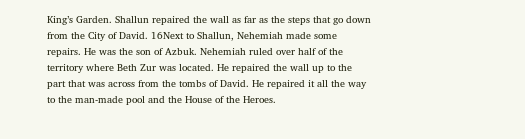King’s Garden. Shallun repaired the wall as far as the steps that go down from the City of David. 16Next to Shallun, Nehemiah made some repairs. He was the son of Azbuk. Nehemiah ruled over half of the territory where Beth Zur was located. He repaired the wall up to the part that was across from the tombs of David. He repaired it all the way to the man-made pool and the House of the Heroes.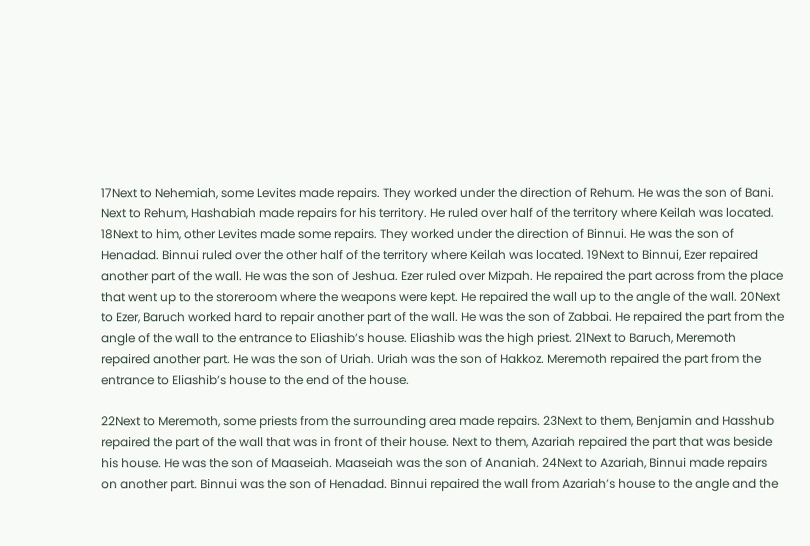17Next to Nehemiah, some Levites made repairs. They worked under the direction of Rehum. He was the son of Bani. Next to Rehum, Hashabiah made repairs for his territory. He ruled over half of the territory where Keilah was located. 18Next to him, other Levites made some repairs. They worked under the direction of Binnui. He was the son of Henadad. Binnui ruled over the other half of the territory where Keilah was located. 19Next to Binnui, Ezer repaired another part of the wall. He was the son of Jeshua. Ezer ruled over Mizpah. He repaired the part across from the place that went up to the storeroom where the weapons were kept. He repaired the wall up to the angle of the wall. 20Next to Ezer, Baruch worked hard to repair another part of the wall. He was the son of Zabbai. He repaired the part from the angle of the wall to the entrance to Eliashib’s house. Eliashib was the high priest. 21Next to Baruch, Meremoth repaired another part. He was the son of Uriah. Uriah was the son of Hakkoz. Meremoth repaired the part from the entrance to Eliashib’s house to the end of the house.

22Next to Meremoth, some priests from the surrounding area made repairs. 23Next to them, Benjamin and Hasshub repaired the part of the wall that was in front of their house. Next to them, Azariah repaired the part that was beside his house. He was the son of Maaseiah. Maaseiah was the son of Ananiah. 24Next to Azariah, Binnui made repairs on another part. Binnui was the son of Henadad. Binnui repaired the wall from Azariah’s house to the angle and the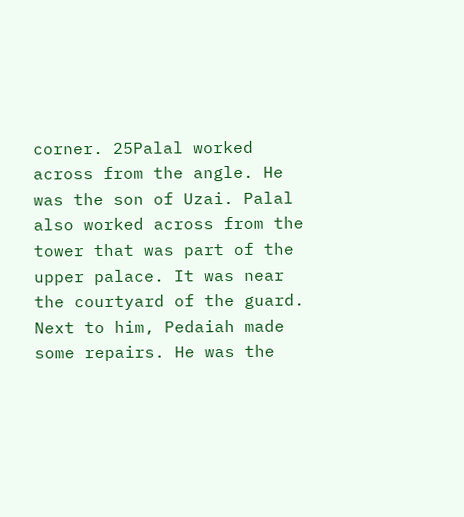corner. 25Palal worked across from the angle. He was the son of Uzai. Palal also worked across from the tower that was part of the upper palace. It was near the courtyard of the guard. Next to him, Pedaiah made some repairs. He was the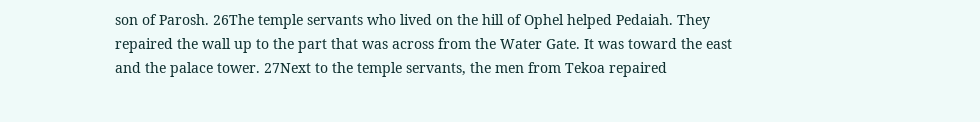son of Parosh. 26The temple servants who lived on the hill of Ophel helped Pedaiah. They repaired the wall up to the part that was across from the Water Gate. It was toward the east and the palace tower. 27Next to the temple servants, the men from Tekoa repaired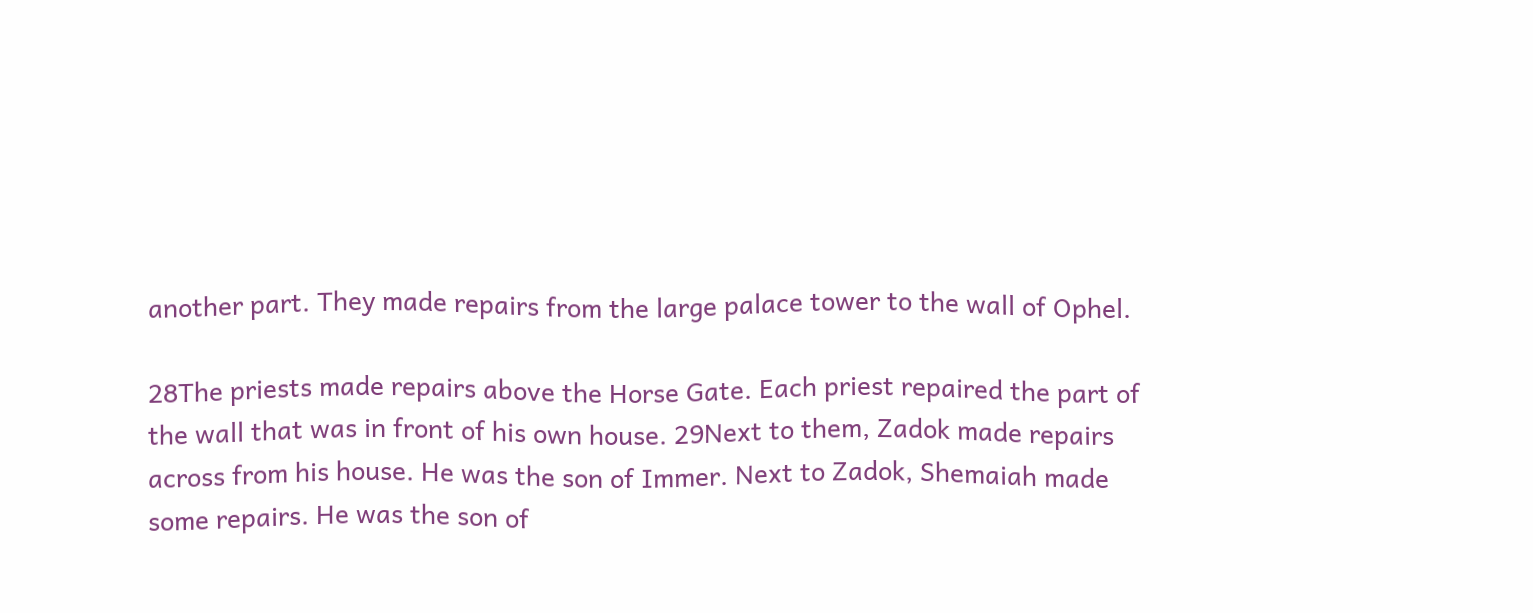another part. They made repairs from the large palace tower to the wall of Ophel.

28The priests made repairs above the Horse Gate. Each priest repaired the part of the wall that was in front of his own house. 29Next to them, Zadok made repairs across from his house. He was the son of Immer. Next to Zadok, Shemaiah made some repairs. He was the son of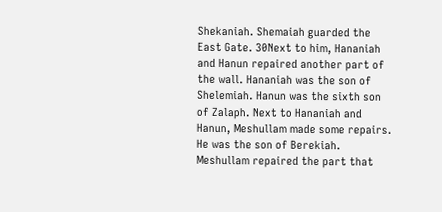Shekaniah. Shemaiah guarded the East Gate. 30Next to him, Hananiah and Hanun repaired another part of the wall. Hananiah was the son of Shelemiah. Hanun was the sixth son of Zalaph. Next to Hananiah and Hanun, Meshullam made some repairs. He was the son of Berekiah. Meshullam repaired the part that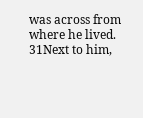was across from where he lived. 31Next to him,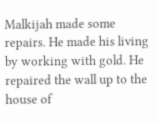Malkijah made some repairs. He made his living by working with gold. He repaired the wall up to the house of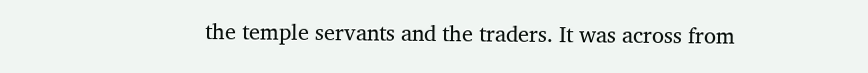the temple servants and the traders. It was across from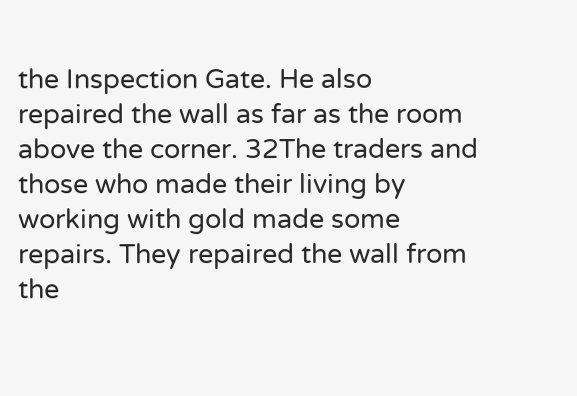the Inspection Gate. He also repaired the wall as far as the room above the corner. 32The traders and those who made their living by working with gold made some repairs. They repaired the wall from the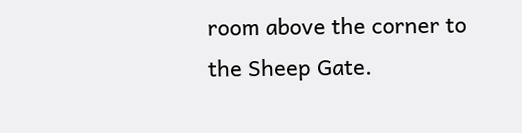room above the corner to the Sheep Gate.